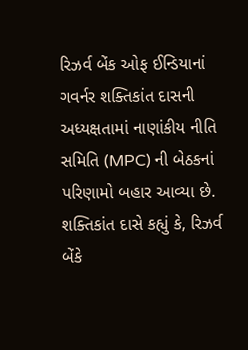રિઝર્વ બેંક ઓફ ઈન્ડિયાનાં ગવર્નર શક્તિકાંત દાસની અધ્યક્ષતામાં નાણાંકીય નીતિ સમિતિ (MPC) ની બેઠકનાં પરિણામો બહાર આવ્યા છે. શક્તિકાંત દાસે કહ્યું કે, રિઝર્વ બેંકે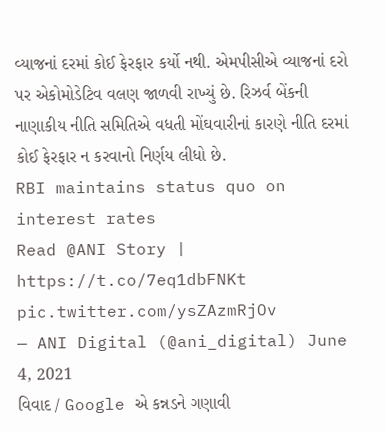વ્યાજનાં દરમાં કોઈ ફેરફાર કર્યો નથી. એમપીસીએ વ્યાજનાં દરો પર એકોમોડેટિવ વલણ જાળવી રાખ્યું છે. રિઝર્વ બેંકની નાણાકીય નીતિ સમિતિએ વધતી મોંઘવારીનાં કારણે નીતિ દરમાં કોઈ ફેરફાર ન કરવાનો નિર્ણય લીધો છે.
RBI maintains status quo on interest rates
Read @ANI Story | https://t.co/7eq1dbFNKt pic.twitter.com/ysZAzmRjOv
— ANI Digital (@ani_digital) June 4, 2021
વિવાદ / Google એ કન્નડને ગણાવી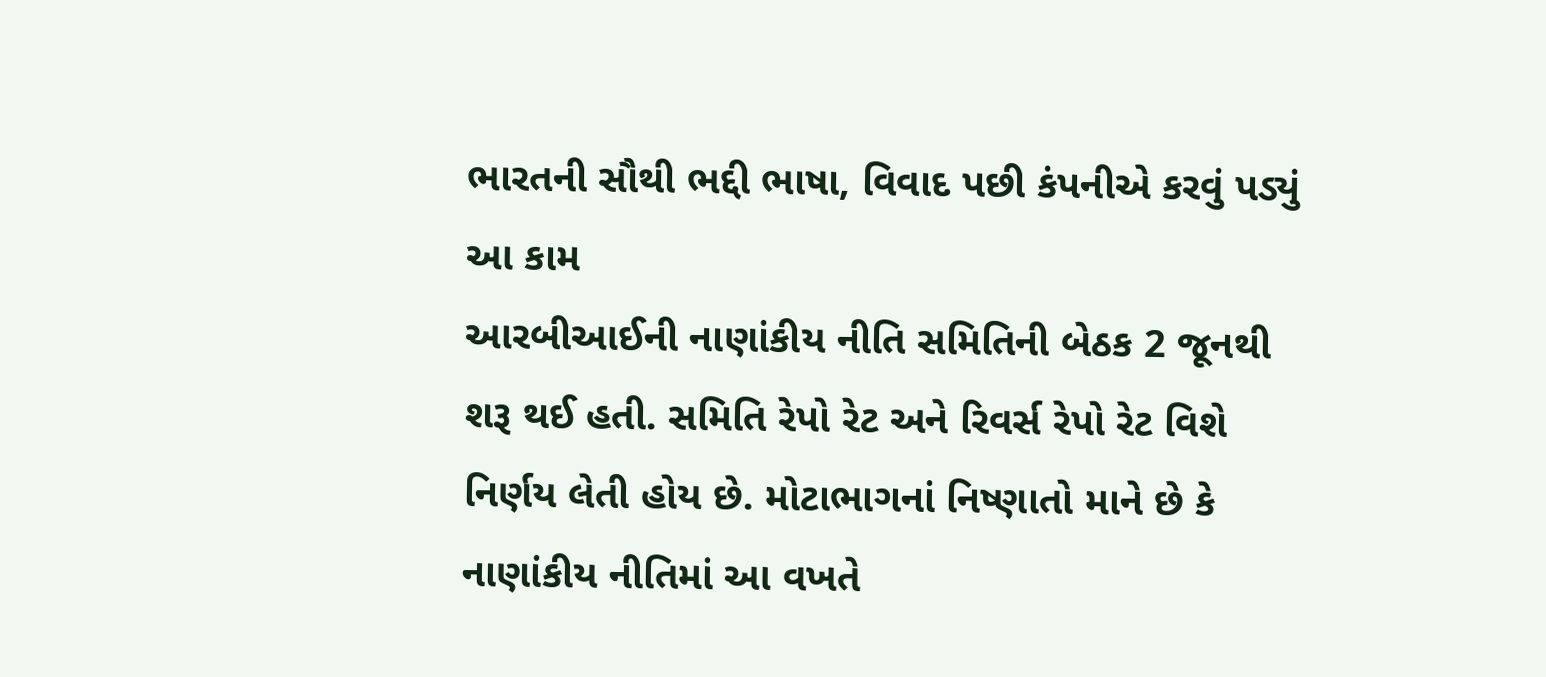ભારતની સૌથી ભદ્દી ભાષા, વિવાદ પછી કંપનીએ કરવું પડ્યું આ કામ
આરબીઆઈની નાણાંકીય નીતિ સમિતિની બેઠક 2 જૂનથી શરૂ થઈ હતી. સમિતિ રેપો રેટ અને રિવર્સ રેપો રેટ વિશે નિર્ણય લેતી હોય છે. મોટાભાગનાં નિષ્ણાતો માને છે કે નાણાંકીય નીતિમાં આ વખતે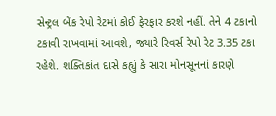સેન્ટ્રલ બેંક રેપો રેટમાં કોઈ ફેરફાર કરશે નહીં. તેને 4 ટકાનો ટકાવી રાખવામાં આવશે, જ્યારે રિવર્સ રેપો રેટ 3.35 ટકા રહેશે. શક્તિકાંત દાસે કહ્યું કે સારા મોનસૂનનાં કારણે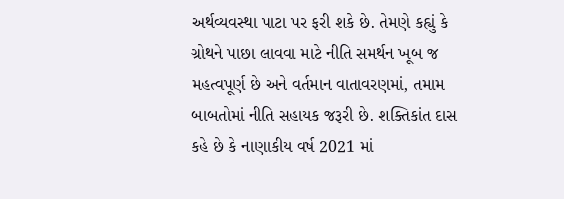અર્થવ્યવસ્થા પાટા પર ફરી શકે છે. તેમણે કહ્યું કે ગ્રોથને પાછા લાવવા માટે નીતિ સમર્થન ખૂબ જ મહત્વપૂર્ણ છે અને વર્તમાન વાતાવરણમાં, તમામ બાબતોમાં નીતિ સહાયક જરૂરી છે. શક્તિકાંત દાસ કહે છે કે નાણાકીય વર્ષ 2021 માં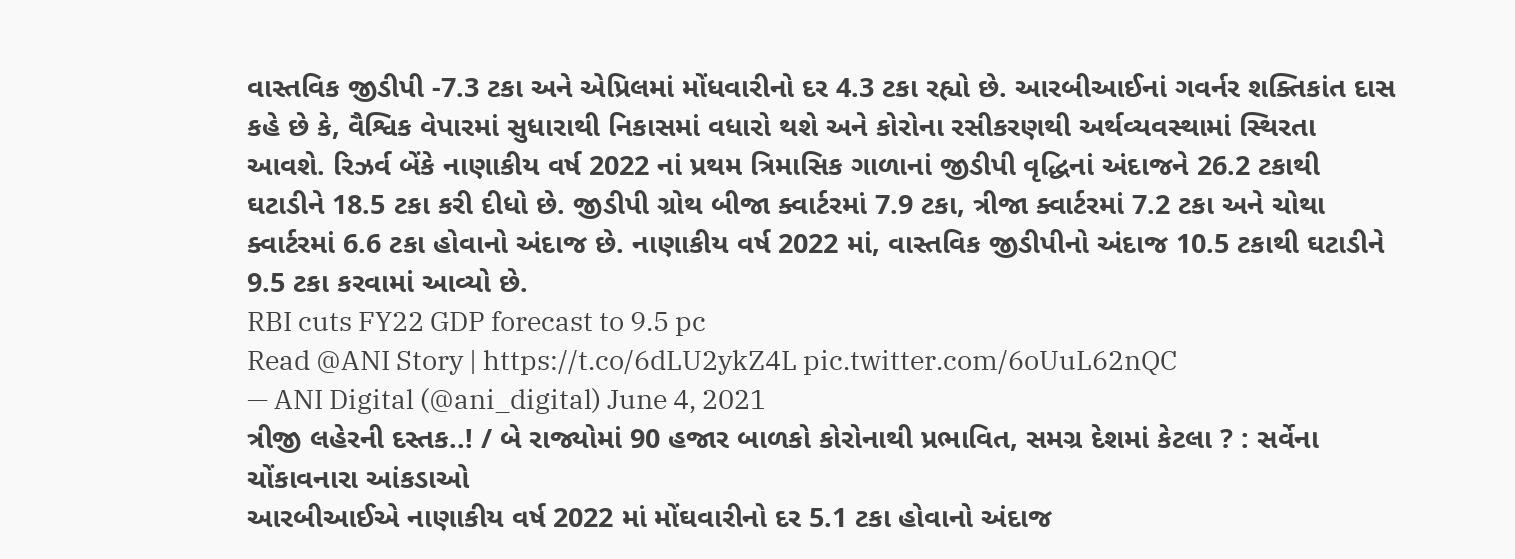વાસ્તવિક જીડીપી -7.3 ટકા અને એપ્રિલમાં મોંધવારીનો દર 4.3 ટકા રહ્યો છે. આરબીઆઈનાં ગવર્નર શક્તિકાંત દાસ કહે છે કે, વૈશ્વિક વેપારમાં સુધારાથી નિકાસમાં વધારો થશે અને કોરોના રસીકરણથી અર્થવ્યવસ્થામાં સ્થિરતા આવશે. રિઝર્વ બેંકે નાણાકીય વર્ષ 2022 નાં પ્રથમ ત્રિમાસિક ગાળાનાં જીડીપી વૃદ્ધિનાં અંદાજને 26.2 ટકાથી ઘટાડીને 18.5 ટકા કરી દીધો છે. જીડીપી ગ્રોથ બીજા ક્વાર્ટરમાં 7.9 ટકા, ત્રીજા ક્વાર્ટરમાં 7.2 ટકા અને ચોથા ક્વાર્ટરમાં 6.6 ટકા હોવાનો અંદાજ છે. નાણાકીય વર્ષ 2022 માં, વાસ્તવિક જીડીપીનો અંદાજ 10.5 ટકાથી ઘટાડીને 9.5 ટકા કરવામાં આવ્યો છે.
RBI cuts FY22 GDP forecast to 9.5 pc
Read @ANI Story | https://t.co/6dLU2ykZ4L pic.twitter.com/6oUuL62nQC
— ANI Digital (@ani_digital) June 4, 2021
ત્રીજી લહેરની દસ્તક..! / બે રાજ્યોમાં 90 હજાર બાળકો કોરોનાથી પ્રભાવિત, સમગ્ર દેશમાં કેટલા ? : સર્વેના ચોંકાવનારા આંકડાઓ
આરબીઆઈએ નાણાકીય વર્ષ 2022 માં મોંઘવારીનો દર 5.1 ટકા હોવાનો અંદાજ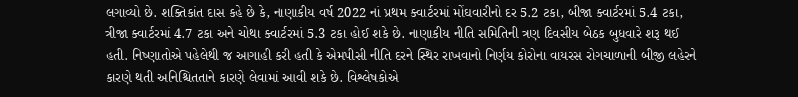લગાવ્યો છે. શક્તિકાંત દાસ કહે છે કે, નાણાકીય વર્ષ 2022 નાં પ્રથમ ક્વાર્ટરમાં મોંઘવારીનો દર 5.2 ટકા, બીજા ક્વાર્ટરમાં 5.4 ટકા, ત્રીજા ક્વાર્ટરમાં 4.7 ટકા અને ચોથા ક્વાર્ટરમાં 5.3 ટકા હોઈ શકે છે. નાણાકીય નીતિ સમિતિની ત્રણ દિવસીય બેઠક બુધવારે શરૂ થઈ હતી. નિષ્ણાતોએ પહેલેથી જ આગાહી કરી હતી કે એમપીસી નીતિ દરને સ્થિર રાખવાનો નિર્ણય કોરોના વાયરસ રોગચાળાની બીજી લહેરને કારણે થતી અનિશ્ચિતતાને કારણે લેવામાં આવી શકે છે. વિશ્લેષકોએ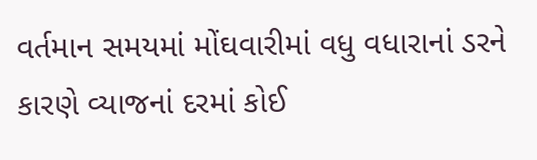વર્તમાન સમયમાં મોંઘવારીમાં વધુ વધારાનાં ડરને કારણે વ્યાજનાં દરમાં કોઈ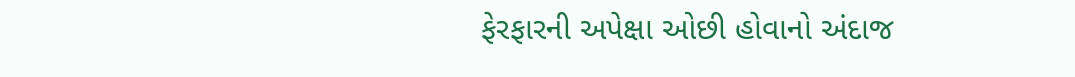ફેરફારની અપેક્ષા ઓછી હોવાનો અંદાજ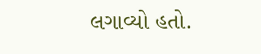લગાવ્યો હતો.